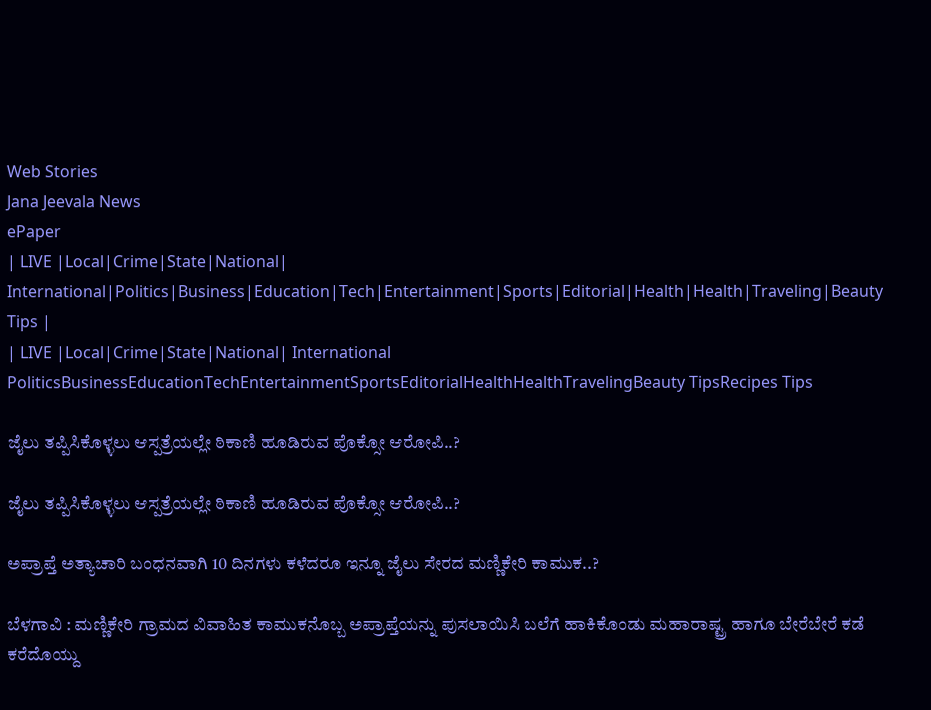Web Stories
Jana Jeevala News
ePaper
| LIVE |Local|Crime|State|National| International|Politics|Business|Education|Tech|Entertainment|Sports|Editorial|Health|Health|Traveling|Beauty Tips |
| LIVE |Local|Crime|State|National| International
PoliticsBusinessEducationTechEntertainmentSportsEditorialHealthHealthTravelingBeauty TipsRecipes Tips

ಜೈಲು ತಪ್ಪಿಸಿಕೊಳ್ಳಲು ಆಸ್ಪತ್ರೆಯಲ್ಲೇ ಠಿಕಾಣಿ ಹೂಡಿರುವ ಪೊಕ್ಸೋ ಆರೋಪಿ..?

ಜೈಲು ತಪ್ಪಿಸಿಕೊಳ್ಳಲು ಆಸ್ಪತ್ರೆಯಲ್ಲೇ ಠಿಕಾಣಿ ಹೂಡಿರುವ ಪೊಕ್ಸೋ ಆರೋಪಿ..?

ಅಪ್ರಾಪ್ತೆ ಅತ್ಯಾಚಾರಿ ಬಂಧನವಾಗಿ 10 ದಿನಗಳು ಕಳೆದರೂ ಇನ್ನೂ ಜೈಲು ಸೇರದ ಮಣ್ಣಿಕೇರಿ ಕಾಮುಕ..?

ಬೆಳಗಾವಿ : ಮಣ್ಣಿಕೇರಿ ಗ್ರಾಮದ ವಿವಾಹಿತ ಕಾಮುಕನೊಬ್ಬ ಅಪ್ರಾಪ್ತೆಯನ್ನು ಪುಸಲಾಯಿಸಿ ಬಲೆಗೆ ಹಾಕಿಕೊಂಡು ಮಹಾರಾಷ್ಟ್ರ ಹಾಗೂ ಬೇರೆಬೇರೆ ಕಡೆ ಕರೆದೊಯ್ದು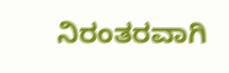ನಿರಂತರವಾಗಿ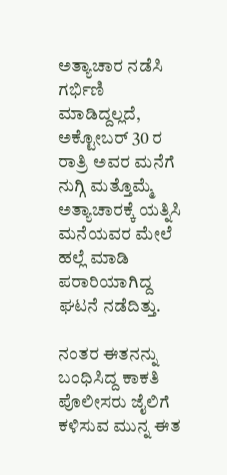ಅತ್ಯಾಚಾರ ನಡೆಸಿ ಗರ್ಭಿಣಿ ಮಾಡಿದ್ದಲ್ಲದೆ, ಅಕ್ಟೋಬರ್ 30 ರ ರಾತ್ರಿ ಅವರ ಮನೆಗೆ ನುಗ್ಗಿ ಮತ್ತೊಮ್ಮೆ ಅತ್ಯಾಚಾರಕ್ಕೆ ಯತ್ನಿಸಿ ಮನೆಯವರ ಮೇಲೆ ಹಲ್ಲೆ ಮಾಡಿ ಪರಾರಿಯಾಗಿದ್ದ ಘಟನೆ ನಡೆದಿತ್ತು.

ನಂತರ ಈತನನ್ನು ಬಂಧಿಸಿದ್ದ ಕಾಕತಿ ಪೊಲೀಸರು ಜೈಲಿಗೆ ಕಳಿಸುವ ಮುನ್ನ ಈತ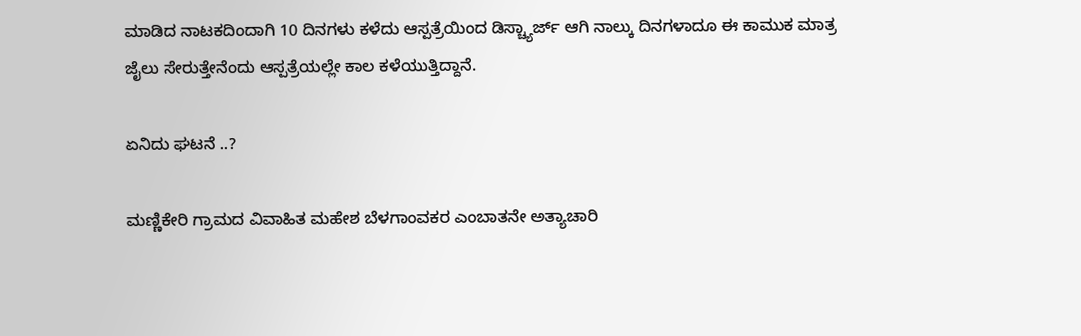ಮಾಡಿದ ನಾಟಕದಿಂದಾಗಿ 10 ದಿನಗಳು ಕಳೆದು ಆಸ್ಪತ್ರೆಯಿಂದ ಡಿಸ್ಚ್ಯಾರ್ಜ್ ಆಗಿ ನಾಲ್ಕು ದಿನಗಳಾದೂ ಈ ಕಾಮುಕ ಮಾತ್ರ ಜೈಲು ಸೇರುತ್ತೇನೆಂದು ಆಸ್ಪತ್ರೆಯಲ್ಲೇ ಕಾಲ ಕಳೆಯುತ್ತಿದ್ದಾನೆ.

ಏನಿದು ಘಟನೆ ..?

ಮಣ್ಣಿಕೇರಿ ಗ್ರಾಮದ ವಿವಾಹಿತ ಮಹೇಶ ಬೆಳಗಾಂವಕರ ಎಂಬಾತನೇ ಅತ್ಯಾಚಾರಿ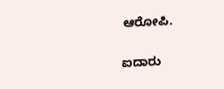ಆರೋಪಿ.

ಐದಾರು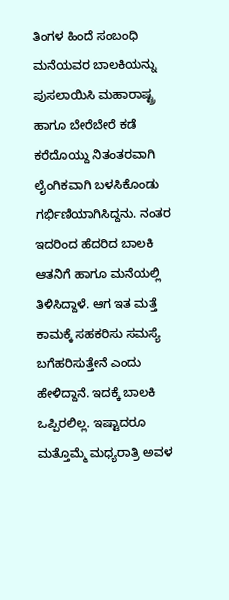ತಿಂಗಳ ಹಿಂದೆ ಸಂಬಂಧಿ ಮನೆಯವರ ಬಾಲಕಿಯನ್ನು ಪುಸಲಾಯಿಸಿ ಮಹಾರಾಷ್ಟ್ರ ಹಾಗೂ ಬೇರೆಬೇರೆ ಕಡೆ ಕರೆದೊಯ್ದು ನಿತಂತರವಾಗಿ ಲೈಂಗಿಕವಾಗಿ ಬಳಸಿಕೊಂಡು ಗರ್ಭಿಣಿಯಾಗಿಸಿದ್ದನು. ನಂತರ ಇದರಿಂದ ಹೆದರಿದ ಬಾಲಕಿ ಆತನಿಗೆ ಹಾಗೂ ಮನೆಯಲ್ಲಿ ತಿಳಿಸಿದ್ದಾಳೆ. ಆಗ ಇತ ಮತ್ತೆ ಕಾಮಕ್ಕೆ ಸಹಕರಿಸು ಸಮಸ್ಯೆ ಬಗೆಹರಿಸುತ್ತೇನೆ ಎಂದು ಹೇಳಿದ್ದಾನೆ. ಇದಕ್ಕೆ ಬಾಲಕಿ ಒಪ್ಪಿರಲಿಲ್ಲ. ಇಷ್ಟಾದರೂ ಮತ್ತೊಮ್ಮೆ ಮಧ್ಯರಾತ್ರಿ ಅವಳ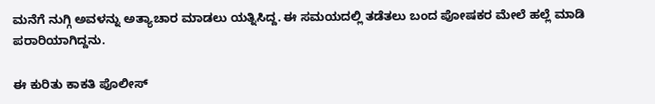ಮನೆಗೆ ನುಗ್ಗಿ ಅವಳನ್ನು ಅತ್ಯಾಚಾರ ಮಾಡಲು ಯತ್ನಿಸಿದ್ದ. ಈ ಸಮಯದಲ್ಲಿ ತಡೆತಲು ಬಂದ ಪೋಷಕರ ಮೇಲೆ ಹಲ್ಲೆ ಮಾಡಿ ಪರಾರಿಯಾಗಿದ್ದನು.

ಈ ಕುರಿತು ಕಾಕತಿ ಪೊಲೀಸ್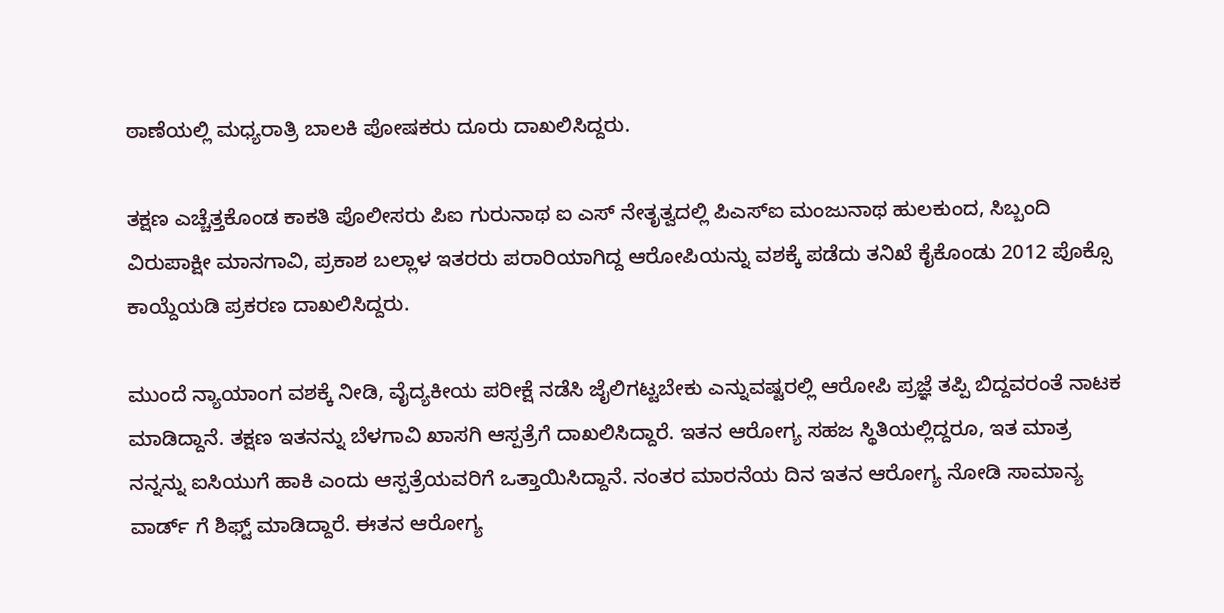ಠಾಣೆಯಲ್ಲಿ ಮಧ್ಯರಾತ್ರಿ ಬಾಲಕಿ ಪೋಷಕರು ದೂರು ದಾಖಲಿಸಿದ್ದರು.

ತಕ್ಷಣ ಎಚ್ಚೆತ್ತಕೊಂಡ ಕಾಕತಿ ಪೊಲೀಸರು ಪಿಐ ಗುರುನಾಥ ಐ ಎಸ್ ನೇತೃತ್ವದಲ್ಲಿ ಪಿಎಸ್ಐ ಮಂಜುನಾಥ ಹುಲಕುಂದ, ಸಿಬ್ಬಂದಿ ವಿರುಪಾಕ್ಷೀ ಮಾನಗಾವಿ, ಪ್ರಕಾಶ ಬಲ್ಲಾಳ ಇತರರು ಪರಾರಿಯಾಗಿದ್ದ ಆರೋಪಿಯನ್ನು ವಶಕ್ಕೆ ಪಡೆದು ತನಿಖೆ ಕೈಕೊಂಡು 2012 ಪೊಕ್ಸೊ ಕಾಯ್ದೆಯಡಿ ಪ್ರಕರಣ ದಾಖಲಿಸಿದ್ದರು.

ಮುಂದೆ ನ್ಯಾಯಾಂಗ ವಶಕ್ಕೆ ನೀಡಿ, ವೈದ್ಯಕೀಯ ಪರೀಕ್ಷೆ ನಡೆಸಿ ಜೈಲಿಗಟ್ಟಬೇಕು ಎನ್ನುವಷ್ಟರಲ್ಲಿ ಆರೋಪಿ ಪ್ರಜ್ಞೆ ತಪ್ಪಿ ಬಿದ್ದವರಂತೆ ನಾಟಕ ಮಾಡಿದ್ದಾನೆ. ತಕ್ಷಣ ಇತನನ್ನು ಬೆಳಗಾವಿ ಖಾಸಗಿ ಆಸ್ಪತ್ರೆಗೆ ದಾಖಲಿಸಿದ್ದಾರೆ. ಇತನ ಆರೋಗ್ಯ ಸಹಜ ಸ್ಥಿತಿಯಲ್ಲಿದ್ದರೂ, ಇತ ಮಾತ್ರ ನನ್ನನ್ನು ಐಸಿಯುಗೆ ಹಾಕಿ ಎಂದು ಆಸ್ಪತ್ರೆಯವರಿಗೆ ಒತ್ತಾಯಿಸಿದ್ದಾನೆ. ನಂತರ ಮಾರನೆಯ ದಿನ ಇತನ ಆರೋಗ್ಯ ನೋಡಿ ಸಾಮಾನ್ಯ ವಾರ್ಡ್ ಗೆ ಶಿಫ್ಟ್ ಮಾಡಿದ್ದಾರೆ. ಈತನ ಆರೋಗ್ಯ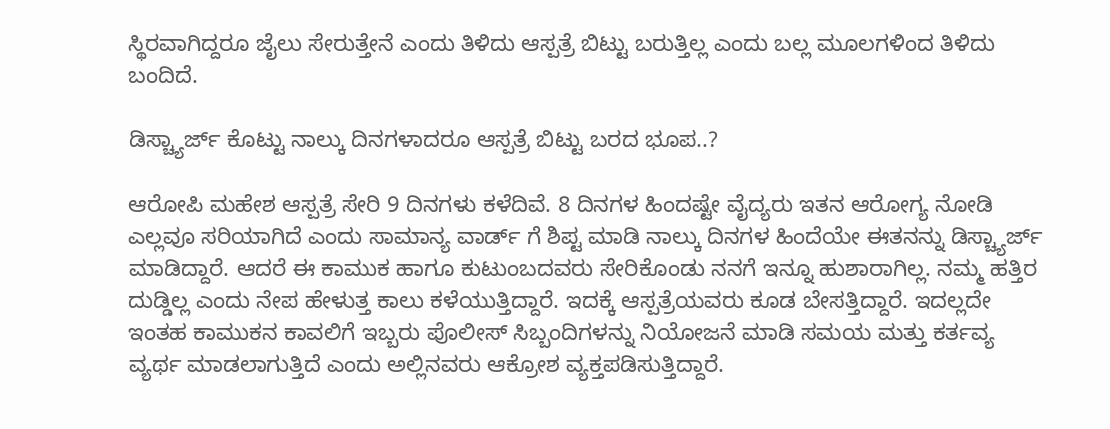ಸ್ಥಿರವಾಗಿದ್ದರೂ ಜೈಲು ಸೇರುತ್ತೇನೆ ಎಂದು ತಿಳಿದು ಆಸ್ಪತ್ರೆ ಬಿಟ್ಟು ಬರುತ್ತಿಲ್ಲ ಎಂದು ಬಲ್ಲ ಮೂಲಗಳಿಂದ ತಿಳಿದು ಬಂದಿದೆ.

ಡಿಸ್ಚ್ಯಾರ್ಜ್ ಕೊಟ್ಟು ನಾಲ್ಕು ದಿನಗಳಾದರೂ ಆಸ್ಪತ್ರೆ ಬಿಟ್ಟು ಬರದ ಭೂಪ..?

ಆರೋಪಿ ಮಹೇಶ ಆಸ್ಪತ್ರೆ ಸೇರಿ 9 ದಿನಗಳು ಕಳೆದಿವೆ. 8 ದಿನಗಳ ಹಿಂದಷ್ಟೇ ವೈದ್ಯರು ಇತನ ಆರೋಗ್ಯ ನೋಡಿ ಎಲ್ಲವೂ ಸರಿಯಾಗಿದೆ ಎಂದು ಸಾಮಾನ್ಯ ವಾರ್ಡ್ ಗೆ ಶಿಪ್ಟ ಮಾಡಿ ನಾಲ್ಕು ದಿನಗಳ ಹಿಂದೆಯೇ ಈತನನ್ನು ಡಿಸ್ಚ್ಯಾರ್ಜ್ ಮಾಡಿದ್ದಾರೆ. ಆದರೆ ಈ ಕಾಮುಕ ಹಾಗೂ ಕುಟುಂಬದವರು ಸೇರಿಕೊಂಡು ನನಗೆ ಇನ್ನೂ ಹುಶಾರಾಗಿಲ್ಲ. ನಮ್ಮ ಹತ್ತಿರ ದುಡ್ಡಿಲ್ಲ ಎಂದು ನೇಪ ಹೇಳುತ್ತ ಕಾಲು ಕಳೆಯುತ್ತಿದ್ದಾರೆ. ಇದಕ್ಕೆ ಆಸ್ಪತ್ರೆಯವರು ಕೂಡ ಬೇಸತ್ತಿದ್ದಾರೆ. ಇದಲ್ಲದೇ ಇಂತಹ ಕಾಮುಕನ ಕಾವಲಿಗೆ ಇಬ್ಬರು ಪೊಲೀಸ್ ಸಿಬ್ಬಂದಿಗಳನ್ನು ನಿಯೋಜನೆ ಮಾಡಿ ಸಮಯ ಮತ್ತು ಕರ್ತವ್ಯ ವ್ಯರ್ಥ ಮಾಡಲಾಗುತ್ತಿದೆ ಎಂದು ಅಲ್ಲಿನವರು ಆಕ್ರೋಶ ವ್ಯಕ್ತಪಡಿಸುತ್ತಿದ್ದಾರೆ.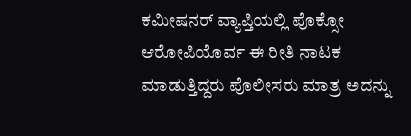ಕಮೀಷನರ್ ವ್ಯಾಪ್ತಿಯಲ್ಲಿ ಪೊಕ್ಸೋ ಆರೋಪಿಯೊರ್ವ ಈ ರೀತಿ ನಾಟಕ ಮಾಡುತ್ತಿದ್ದರು ಪೊಲೀಸರು ಮಾತ್ರ ಅದನ್ನು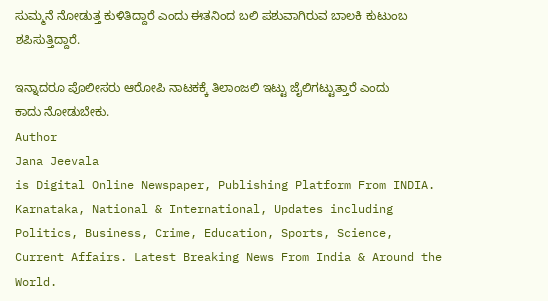ಸುಮ್ಮನೆ ನೋಡುತ್ತ ಕುಳಿತಿದ್ದಾರೆ ಎಂದು ಈತನಿಂದ ಬಲಿ ಪಶುವಾಗಿರುವ ಬಾಲಕಿ ಕುಟುಂಬ ಶಪಿಸುತ್ತಿದ್ದಾರೆ.

ಇನ್ನಾದರೂ ಪೊಲೀಸರು ಆರೋಪಿ ನಾಟಕಕ್ಕೆ ತಿಲಾಂಜಲಿ ಇಟ್ಟು ಜೈಲಿಗಟ್ಟುತ್ತಾರೆ ಎಂದು ಕಾದು ನೋಡುಬೇಕು.
Author
Jana Jeevala
is Digital Online Newspaper, Publishing Platform From INDIA. Karnataka, National & International, Updates including Politics, Business, Crime, Education, Sports, Science, Current Affairs. Latest Breaking News From India & Around the World.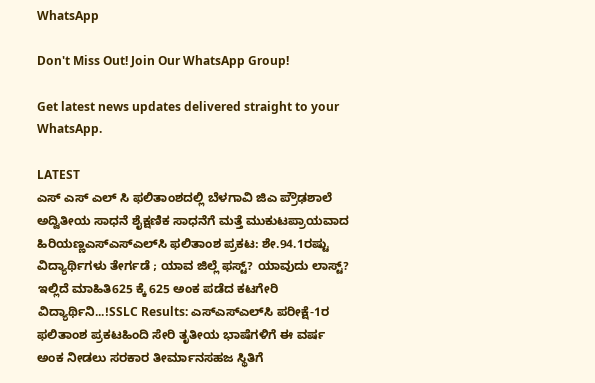WhatsApp

Don't Miss Out! Join Our WhatsApp Group!

Get latest news updates delivered straight to your WhatsApp.

LATEST
ಎಸ್ ಎಸ್ ಎಲ್ ಸಿ ಫಲಿತಾಂಶದಲ್ಲಿ ಬೆಳಗಾವಿ ಜಿಎ ಪ್ರೌಢಶಾಲೆ ಅದ್ವಿತೀಯ ಸಾಧನೆ ಶೈಕ್ಷಣಿಕ ಸಾಧನೆಗೆ ಮತ್ತೆ ಮುಕುಟಪ್ರಾಯವಾದ ಹಿರಿಯಣ್ಣಎಸ್‌ಎಸ್‌ಎಲ್‌ಸಿ ಫಲಿತಾಂಶ ಪ್ರಕಟ: ಶೇ.94.1ರಷ್ಟು ವಿದ್ಯಾರ್ಥಿಗಳು ತೇರ್ಗಡೆ ; ಯಾವ ಜಿಲ್ಲೆ ಫಸ್ಟ್? ಯಾವುದು ಲಾಸ್ಟ್? ಇಲ್ಲಿದೆ ಮಾಹಿತಿ625 ಕ್ಕೆ 625 ಅಂಕ ಪಡೆದ ಕಟಗೇರಿ ವಿದ್ಯಾರ್ಥಿನಿ...!SSLC Results: ಎಸ್‌ಎಸ್‌ಎಲ್‌ಸಿ ಪರೀಕ್ಷೆ-1ರ ಫಲಿತಾಂಶ ಪ್ರಕಟಹಿಂದಿ ಸೇರಿ ತೃತೀಯ ಭಾಷೆಗಳಿಗೆ ಈ ವರ್ಷ ಅಂಕ ನೀಡಲು ಸರಕಾರ ತೀರ್ಮಾನಸಹಜ ಸ್ಥಿತಿಗೆ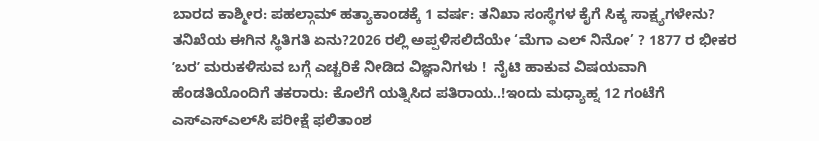ಬಾರದ ಕಾಶ್ಮೀರ: ಪಹಲ್ಗಾಮ್ ಹತ್ಯಾಕಾಂಡಕ್ಕೆ 1 ವರ್ಷ: ತನಿಖಾ ಸಂಸ್ಥೆಗಳ ಕೈಗೆ ಸಿಕ್ಕ ಸಾಕ್ಷ್ಯಗಳೇನು? ತನಿಖೆಯ ಈಗಿನ ಸ್ಥಿತಿಗತಿ ಏನು?2026 ರಲ್ಲಿ ಅಪ್ಪಳಿಸಲಿದೆಯೇ ‘ಮೆಗಾ ಎಲ್ ನಿನೋ’ ? 1877 ರ ಭೀಕರ ʼಬರʼ ಮರುಕಳಿಸುವ ಬಗ್ಗೆ ಎಚ್ಚರಿಕೆ ನೀಡಿದ ವಿಜ್ಞಾನಿಗಳು !  ನೈಟಿ ಹಾಕುವ ವಿಷಯವಾಗಿ ಹೆಂಡತಿಯೊಂದಿಗೆ ತಕರಾರು: ಕೊಲೆಗೆ ಯತ್ನಿಸಿದ ಪತಿರಾಯ..!ಇಂದು ಮಧ್ಯಾಹ್ನ 12 ಗಂಟೆಗೆ ಎಸ್‌ಎಸ್‌ಎಲ್‌ಸಿ ಪರೀಕ್ಷೆ ಫಲಿತಾಂಶ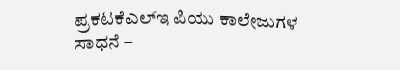ಪ್ರಕಟಕೆಎಲ್‌ಇ ಪಿಯು ಕಾಲೇಜುಗಳ ಸಾಧನೆ –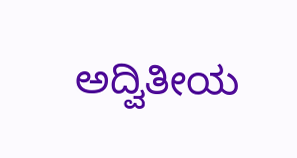ಅದ್ವಿತೀಯ